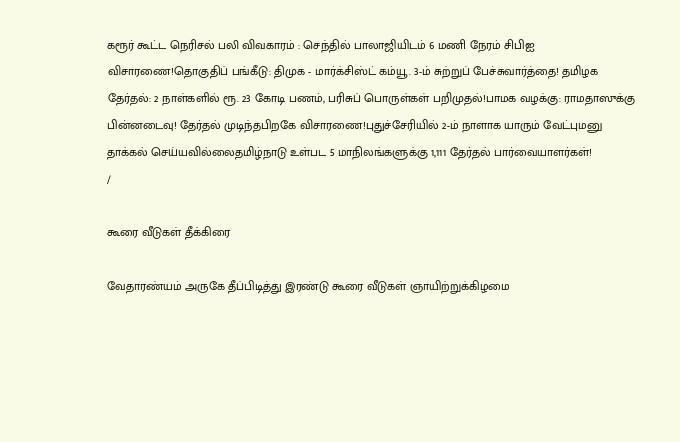கரூர் கூட்ட நெரிசல் பலி விவகாரம் : செந்தில் பாலாஜியிடம் 6 மணி நேரம் சிபிஐ விசாரணை!தொகுதிப் பங்கீடு: திமுக - மார்க்சிஸ்ட் கம்யூ. 3-ம் சுற்றுப் பேச்சுவார்த்தை! தமிழக தேர்தல்: 2 நாள்களில் ரூ. 23 கோடி பணம், பரிசுப் பொருள்கள் பறிமுதல்!பாமக வழக்கு: ராமதாஸுக்கு பின்னடைவு! தேர்தல் முடிந்தபிறகே விசாரணை!புதுச்சேரியில் 2-ம் நாளாக யாரும் வேட்புமனு தாக்கல் செய்யவில்லைதமிழ்நாடு உள்பட 5 மாநிலங்களுக்கு 1,111 தேர்தல் பார்வையாளர்கள்!
/

கூரை வீடுகள் தீக்கிரை

வேதாரண்யம் அருகே தீப்பிடித்து இரண்டு கூரை வீடுகள் ஞாயிற்றுக்கிழமை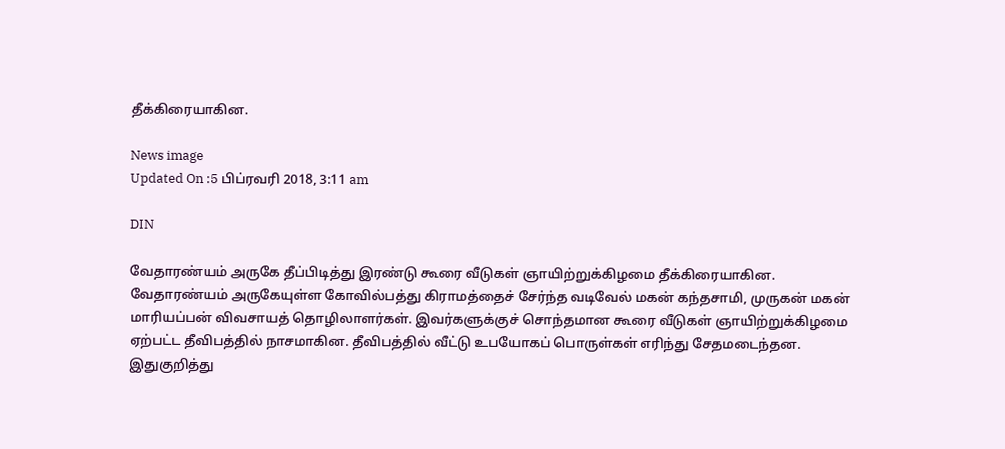தீக்கிரையாகின.

News image
Updated On :5 பிப்ரவரி 2018, 3:11 am

DIN

வேதாரண்யம் அருகே தீப்பிடித்து இரண்டு கூரை வீடுகள் ஞாயிற்றுக்கிழமை தீக்கிரையாகின.
வேதாரண்யம் அருகேயுள்ள கோவில்பத்து கிராமத்தைச் சேர்ந்த வடிவேல் மகன் கந்தசாமி, முருகன் மகன் மாரியப்பன் விவசாயத் தொழிலாளர்கள். இவர்களுக்குச் சொந்தமான கூரை வீடுகள் ஞாயிற்றுக்கிழமை ஏற்பட்ட தீவிபத்தில் நாசமாகின. தீவிபத்தில் வீட்டு உபயோகப் பொருள்கள் எரிந்து சேதமடைந்தன. இதுகுறித்து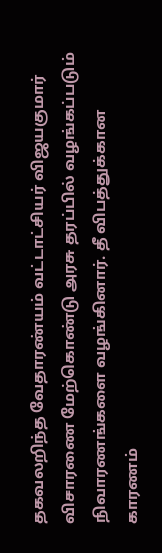தகவலறிந்த வேதாரண்யம் வட்டாட்சியர் விஜயகுமார் விசாரணை மேற்கொண்டு அரசு தரப்பில் வழங்கப்படும் நிவாரணங்களை வழங்கினார். தீ விபத்துக்கான காரணம்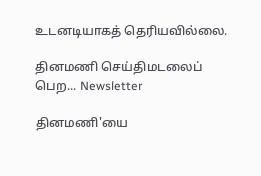உடனடியாகத் தெரியவில்லை.

தினமணி செய்திமடலைப் பெற... Newsletter

தினமணி'யை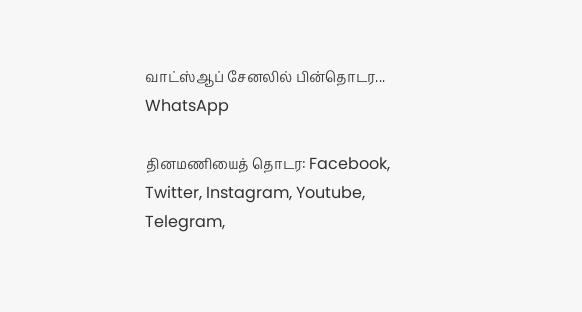வாட்ஸ்ஆப் சேனலில் பின்தொடர... WhatsApp

தினமணியைத் தொடர: Facebook, Twitter, Instagram, Youtube, Telegram,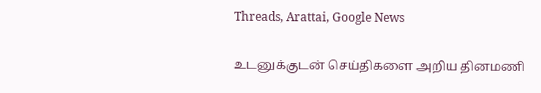Threads, Arattai, Google News

உடனுக்குடன் செய்திகளை அறிய தினமணி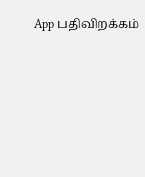App பதிவிறக்கம்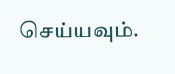செய்யவும்.